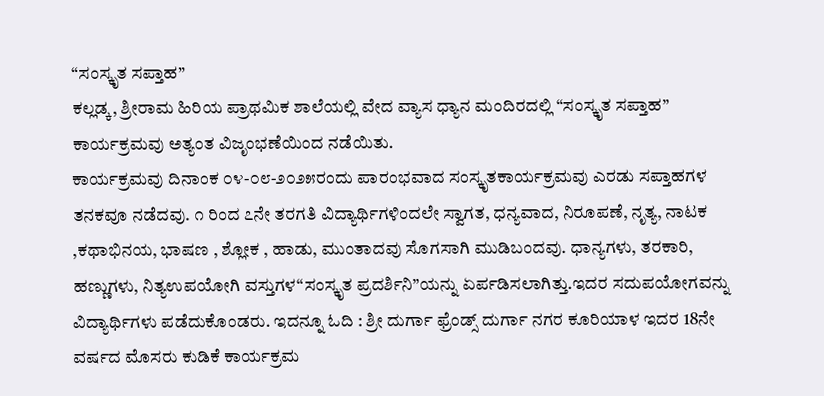“ಸಂಸ್ಕೃತ ಸಪ್ತಾಹ”
ಕಲ್ಲಡ್ಕ, ಶ್ರೀರಾಮ ಹಿರಿಯ ಪ್ರಾಥಮಿಕ ಶಾಲೆಯಲ್ಲಿ ವೇದ ವ್ಯಾಸ ಧ್ಯಾನ ಮಂದಿರದಲ್ಲಿ “ಸಂಸ್ಕೃತ ಸಪ್ತಾಹ” ಕಾರ್ಯಕ್ರಮವು ಅತ್ಯಂತ ವಿಜೃಂಭಣೆಯಿಂದ ನಡೆಯಿತು.
ಕಾರ್ಯಕ್ರಮವು ದಿನಾಂಕ ೦೪-೦೮-೨೦೨೫ರಂದು ಪಾರಂಭವಾದ ಸಂಸ್ಕೃತಕಾರ್ಯಕ್ರಮವು ಎರಡು ಸಪ್ತಾಹಗಳ ತನಕವೂ ನಡೆದವು. ೧ ರಿಂದ ೭ನೇ ತರಗತಿ ವಿದ್ಯಾರ್ಥಿಗಳಿಂದಲೇ ಸ್ವಾಗತ, ಧನ್ಯವಾದ, ನಿರೂಪಣೆ, ನೃತ್ಯ, ನಾಟಕ ,ಕಥಾಭಿನಯ, ಭಾಷಣ , ಶ್ಲೋಕ , ಹಾಡು, ಮುಂತಾದವು ಸೊಗಸಾಗಿ ಮುಡಿಬಂದವು. ಧಾನ್ಯಗಳು, ತರಕಾರಿ, ಹಣ್ಣುಗಳು, ನಿತ್ಯಉಪಯೋಗಿ ವಸ್ತುಗಳ“ಸಂಸ್ಕೃತ ಪ್ರದರ್ಶಿನಿ”ಯನ್ನು ಏರ್ಪಡಿಸಲಾಗಿತ್ತು.ಇದರ ಸದುಪಯೋಗವನ್ನು ವಿದ್ಯಾರ್ಥಿಗಳು ಪಡೆದುಕೊಂಡರು. ಇದನ್ನೂ ಓದಿ : ಶ್ರೀ ದುರ್ಗಾ ಫ್ರೆಂಡ್ಸ್ ದುರ್ಗಾ ನಗರ ಕೂರಿಯಾಳ ಇದರ 18ನೇ ವರ್ಷದ ಮೊಸರು ಕುಡಿಕೆ ಕಾರ್ಯಕ್ರಮ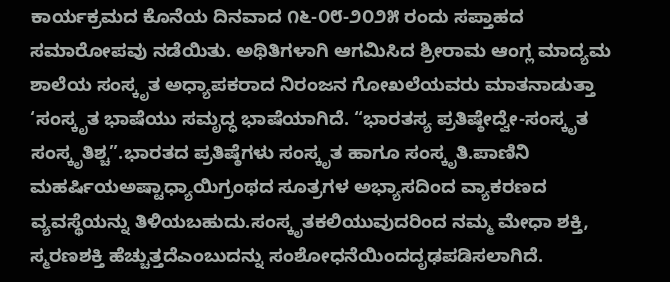ಕಾರ್ಯಕ್ರಮದ ಕೊನೆಯ ದಿನವಾದ ೧೬-೦೮-೨೦೨೫ ರಂದು ಸಪ್ತಾಹದ ಸಮಾರೋಪವು ನಡೆಯಿತು. ಅಥಿತಿಗಳಾಗಿ ಆಗಮಿಸಿದ ಶ್ರೀರಾಮ ಆಂಗ್ಲ ಮಾದ್ಯಮ ಶಾಲೆಯ ಸಂಸ್ಕೃತ ಅಧ್ಯಾಪಕರಾದ ನಿರಂಜನ ಗೋಖಲೆಯವರು ಮಾತನಾಡುತ್ತಾ ‘ಸಂಸ್ಕೃತ ಭಾಷೆಯು ಸಮೃದ್ಧ ಭಾಷೆಯಾಗಿದೆ. “ಭಾರತಸ್ಯ ಪ್ರತಿಷ್ಠೇದ್ವೇ-ಸಂಸ್ಕೃತ ಸಂಸ್ಕೃತಿಶ್ಚ”.ಭಾರತದ ಪ್ರತಿಷ್ಠೆಗಳು ಸಂಸ್ಕೃತ ಹಾಗೂ ಸಂಸ್ಕೃತಿ.ಪಾಣಿನಿ ಮಹರ್ಷಿಯಅಷ್ಟಾಧ್ಯಾಯಿಗ್ರಂಥದ ಸೂತ್ರಗಳ ಅಭ್ಯಾಸದಿಂದ ವ್ಯಾಕರಣದ ವ್ಯವಸ್ಥೆಯನ್ನು ತಿಳಿಯಬಹುದು.ಸಂಸ್ಕೃತಕಲಿಯುವುದರಿಂದ ನಮ್ಮ ಮೇಧಾ ಶಕ್ತಿ, ಸ್ಮರಣಶಕ್ತಿ ಹೆಚ್ಚುತ್ತದೆಎಂಬುದನ್ನು ಸಂಶೋಧನೆಯಿಂದದೃಢಪಡಿಸಲಾಗಿದೆ.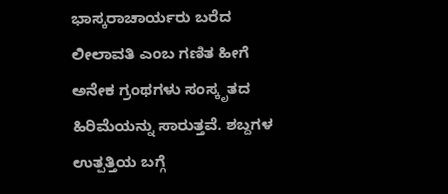ಭಾಸ್ಕರಾಚಾರ್ಯರು ಬರೆದ ಲೀಲಾವತಿ ಎಂಬ ಗಣಿತ ಹೀಗೆ ಅನೇಕ ಗ್ರಂಥಗಳು ಸಂಸ್ಕೃತದ ಹಿರಿಮೆಯನ್ನು ಸಾರುತ್ತವೆ. ಶಬ್ದಗಳ ಉತ್ಪತ್ತಿಯ ಬಗ್ಗೆ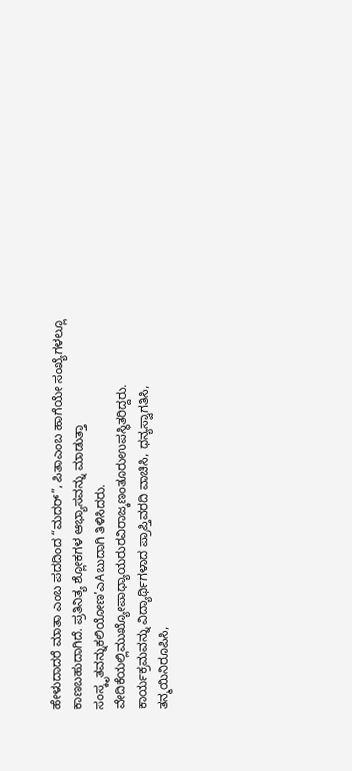ಹೇಳುದಾದರೆ ಮಾತಾ ಎಂಬ ಪದದಿಂದ “ಮದರ್”, ಪಿತಾಎಂಬ ಹಾಗೆಯೇ ಸಂಖ್ಯೆಗಳಲ್ಲೂ ಕಾಣಬಹುದಾಗಿದೆ. ಪ್ರತಿನಿತ್ಯ ಶ್ಲೋಕಗಳ ಆಭ್ಯಾಸವನ್ನು ಮಾಡುತ್ತಾ ಸಂಸ್ಕೃತವನ್ನುಕಲಿಯೋಣ’ಎAಬುದಾಗಿ ತಿಳಿಸಿದರು.
ವೇದಿಕೆಯಲ್ಲಿಮುಖ್ಯೋಪಾಧ್ಯಾಯರುರವಿರಾಜ್ಕಣಂತೂರುಉಪಸ್ಥಿತರಿದ್ದರು.
ಕಾರ್ಯಕ್ರಮವನ್ನು ವಿದ್ಯಾರ್ಥಿಗಳಾದ ಪ್ರಾಪ್ತಿವರದಿ ವಾಚಿಸಿ, ಧನ್ಯಸ್ವಾಗತಿಸಿ, ತನ್ಮಯಿನಿರೂಪಿಸಿ,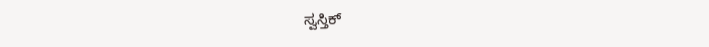ಸ್ವಸ್ತಿಕ್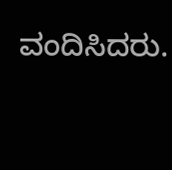ವಂದಿಸಿದರು.